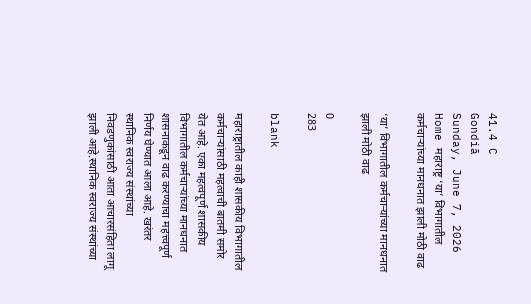41.4 C
Gondiā
Sunday, June 7, 2026
Home महाराष्ट्र ‘या’ विभागातील कर्मचाऱ्यांच्या मानधनात झाली मोठी वाढ

‘या’ विभागातील कर्मचाऱ्यांच्या मानधनात झाली मोठी वाढ

0
283

blank

महाराष्ट्रातील काही शासकीय विभागातील कर्मचाऱ्यांसाठी महत्वाची बातमी समोर येत आहे. एका महत्वपूर्ण शासकीय विभागातील कर्मचाऱ्यांच्या मानधनात शासनाकडून वाढ करण्याचा महत्त्वपूर्ण निर्णय घेण्यात आला आहे. खरंतर स्थानिक स्वराज्य संस्थांच्या निवडणुकांसाठी आता आचारसंहिता लागू झाली आहे.स्थानिक स्वराज्य संस्थांच्या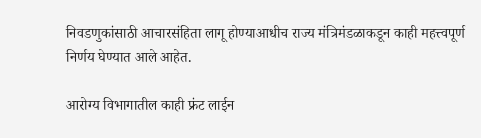निवडणुकांसाठी आचारसंहिता लागू होण्याआधीच राज्य मंत्रिमंडळाकडून काही महत्त्वपूर्ण निर्णय घेण्यात आले आहेत.

आरोग्य विभागातील काही फ्रंट लाईन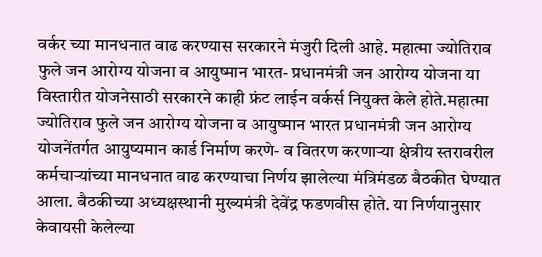वर्कर च्या मानधनात वाढ करण्यास सरकारने मंजुरी दिली आहे. महात्मा ज्योतिराव फुले जन आरोग्य योजना व आयुष्मान भारत- प्रधानमंत्री जन आरोग्य योजना या विस्तारीत योजनेसाठी सरकारने काही फ्रंट लाईन वर्कर्स नियुक्त केले होते.महात्मा ज्योतिराव फुले जन आरोग्य योजना व आयुष्मान भारत प्रधानमंत्री जन आरोग्य योजनेंतर्गत आयुष्यमान कार्ड निर्माण करणे- व वितरण करणाऱ्या क्षेत्रीय स्तरावरील कर्मचाऱ्यांच्या मानधनात वाढ करण्याचा निर्णय झालेल्या मंत्रिमंडळ बैठकीत घेण्यात आला. बैठकीच्या अध्यक्षस्थानी मुख्यमंत्री देवेंद्र फडणवीस होते. या निर्णयानुसार केवायसी केलेल्या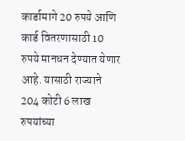कार्डामागे 20 रुपये आणि कार्ड वितरणासाठी 10 रुपये मानधन देण्यात येणार आहे. यासाठी राज्याने 204 कोटी 6 लाख रुपयांच्या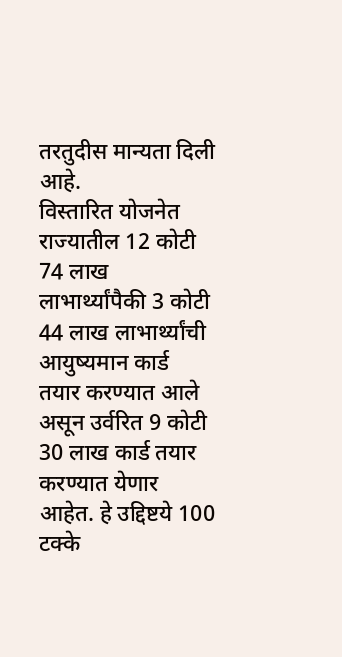तरतुदीस मान्यता दिली आहे.
विस्तारित योजनेत राज्यातील 12 कोटी 74 लाख लाभार्थ्यांपैकी 3 कोटी 44 लाख लाभार्थ्यांची आयुष्यमान कार्ड तयार करण्यात आले असून उर्वरित 9 कोटी 30 लाख कार्ड तयार करण्यात येणार आहेत. हे उद्दिष्टये 100 टक्के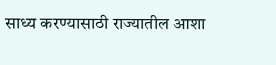साध्य करण्यासाठी राज्यातील आशा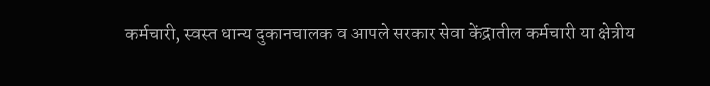कर्मचारी, स्वस्त धान्य दुकानचालक व आपले सरकार सेवा केंद्रातील कर्मचारी या क्षेत्रीय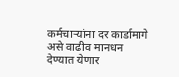कर्मचाऱ्यांना दर कार्डामागे असे वाढीव मानधन देण्यात येणार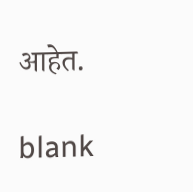आहेत.

blank